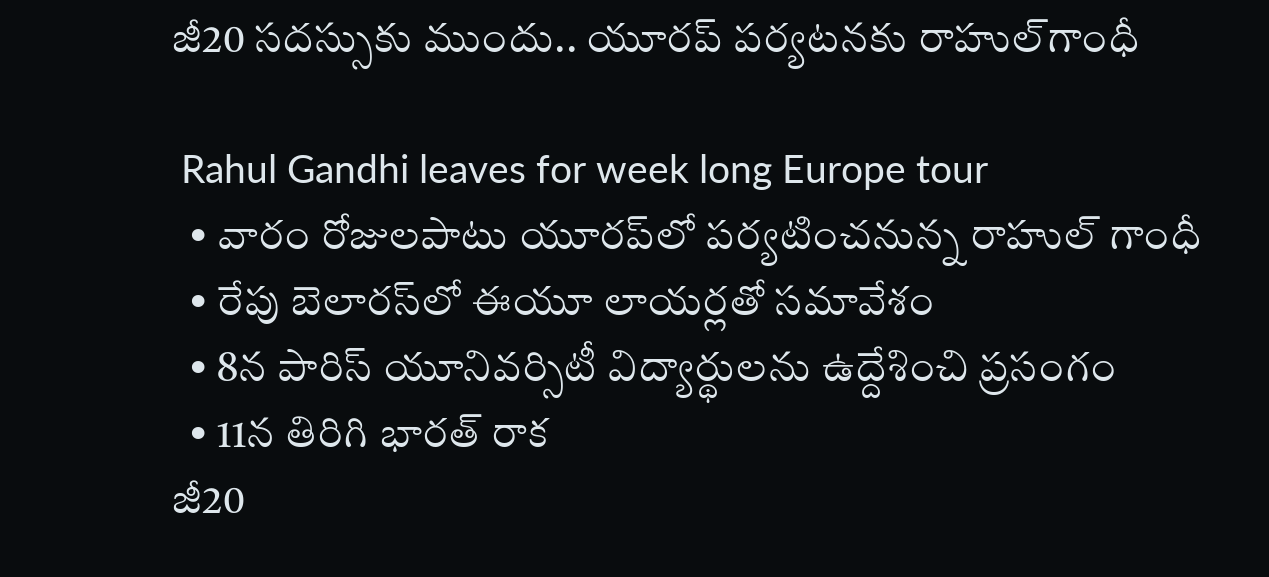జీ20 సదస్సుకు ముందు.. యూరప్ పర్యటనకు రాహుల్‌గాంధీ

 Rahul Gandhi leaves for week long Europe tour
  • వారం రోజులపాటు యూరప్‌లో పర్యటించనున్న రాహుల్ గాంధీ
  • రేపు బెలారస్‌లో ఈయూ లాయర్లతో సమావేశం
  • 8న పారిస్ యూనివర్సిటీ విద్యార్థులను ఉద్దేశించి ప్రసంగం
  • 11న తిరిగి భారత్ రాక
జీ20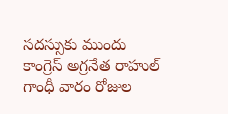సదస్సుకు ముందు కాంగ్రెస్ అగ్రనేత రాహుల్ గాంధీ వారం రోజుల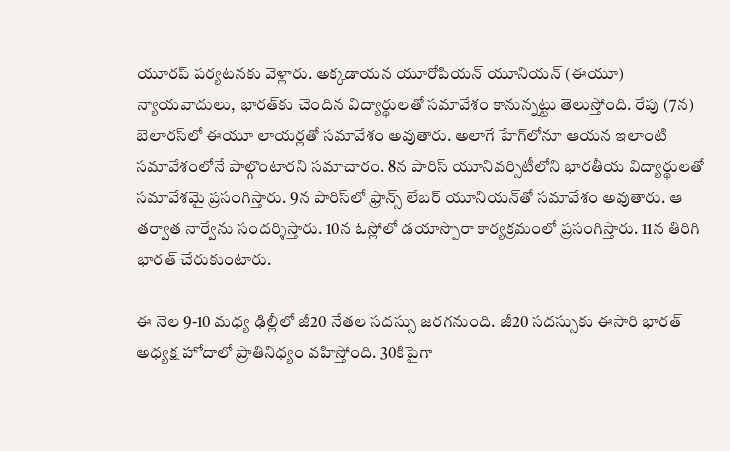యూరప్ పర్యటనకు వెళ్లారు. అక్కడాయన యూరోపియన్ యూనియన్ (ఈయూ) న్యాయవాదులు, భారత్‌కు చెందిన విద్యార్థులతో సమావేశం కానున్నట్టు తెలుస్తోంది. రేపు (7న) బెలారస్‌లో ఈయూ లాయర్లతో సమావేశం అవుతారు. అలాగే హేగ్‌లోనూ ఆయన ఇలాంటి సమావేశంలోనే పాల్గొంటారని సమాచారం. 8న పారిస్ యూనివర్సిటీలోని భారతీయ విద్యార్థులతో సమావేశమై ప్రసంగిస్తారు. 9న పారిస్‌లో ఫ్రాన్స్ లేబర్ యూనియన్‌తో సమావేశం అవుతారు. ఆ తర్వాత నార్వేను సందర్శిస్తారు. 10న ఓస్లోలో డయాస్పొరా కార్యక్రమంలో ప్రసంగిస్తారు. 11న తిరిగి భారత్ చేరుకుంటారు.

ఈ నెల 9-10 మధ్య ఢిల్లీలో జీ20 నేతల సదస్సు జరగనుంది. జీ20 సదస్సుకు ఈసారి భారత్ అధ్యక్ష హోదాలో ప్రాతినిధ్యం వహిస్తోంది. 30కిపైగా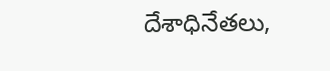దేశాధినేతలు,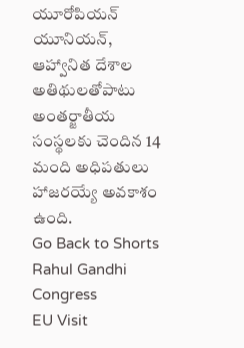యూరోపియన్ యూనియన్, ఆహ్వానిత దేశాల అతిథులతోపాటు అంతర్జాతీయ సంస్థలకు చెందిన 14 మంది అధిపతులు హాజరయ్యే అవకాశం ఉంది.
Go Back to Shorts
Rahul Gandhi
Congress
EU Visit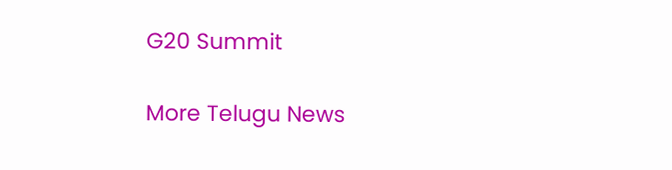G20 Summit

More Telugu News